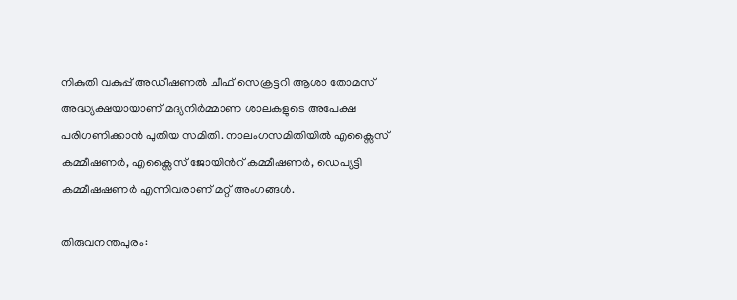നികുതി വകുപ്പ് അഡീഷണൽ ചീഫ് സെക്രട്ടറി ആശാ തോമസ് അദ്ധ്യക്ഷയായാണ് മദ്യനിർമ്മാണ ശാലകളുടെ അപേക്ഷ പരിഗണിക്കാൻ പുതിയ സമിതി. നാലംഗസമിതിയിൽ എക്സൈസ് കമ്മീഷണർ, എക്സൈസ് ജോയിന്‍റ് കമ്മീഷണർ, ഡെപ്യട്ടി കമ്മീഷഷണര്‍ എന്നിവരാണ് മറ്റ് അംഗങ്ങൾ.

തിരുവനന്തപുരം: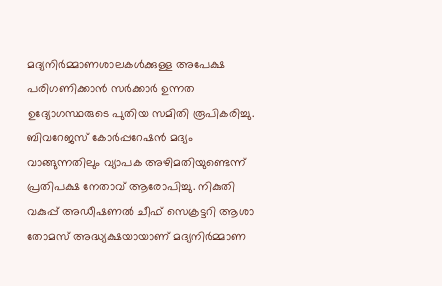മദ്യനിർമ്മാണശാലകൾക്കുള്ള അപേക്ഷ പരിഗണിക്കാൻ സർക്കാർ ഉന്നത ഉദ്യോഗസ്ഥരുടെ പുതിയ സമിതി രൂപികരിച്ചു. ബിവറേജസ് കോർപ്പറേഷന്‍ മദ്യം വാങ്ങുന്നതിലും വ്യാപക അഴിമതിയുണ്ടെന്ന് പ്രതിപക്ഷ നേതാവ് ആരോപിച്ചു. നികുതി വകുപ്പ് അഡീഷണൽ ചീഫ് സെക്രട്ടറി ആശാ തോമസ് അദ്ധ്യക്ഷയായാണ് മദ്യനിർമ്മാണ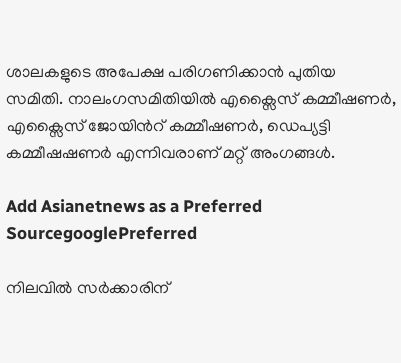ശാലകളുടെ അപേക്ഷ പരിഗണിക്കാൻ പുതിയ സമിതി. നാലംഗസമിതിയിൽ എക്സൈസ് കമ്മീഷണർ, എക്സൈസ് ജോയിന്‍റ് കമ്മീഷണർ, ഡെപ്യട്ടി കമ്മീഷഷണര്‍ എന്നിവരാണ് മറ്റ് അംഗങ്ങൾ.

Add Asianetnews as a Preferred SourcegooglePreferred

നിലവിൽ സർക്കാരിന്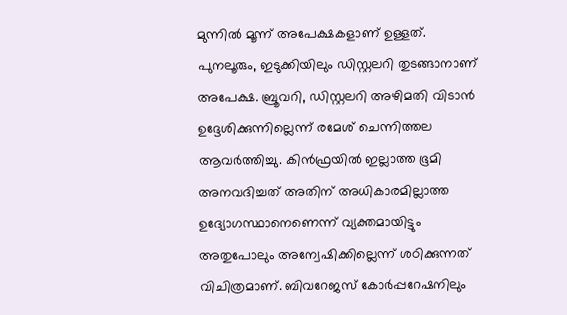മുന്നിൽ മൂന്ന് അപേക്ഷകളാണ് ഉള്ളത്. പുനലൂരും, ഇടുക്കിയിലും ഡിസ്റ്റലറി തുടങ്ങാനാണ് അപേക്ഷ. ബ്രൂവറി, ഡിസ്റ്റലറി അഴിമതി വിടാൻ ഉദ്ദേശിക്കുന്നില്ലെന്ന് രമേശ് ചെന്നിത്തല ആവർത്തിച്ചു. കിൻഫ്രയിൽ ഇല്ലാത്ത ഭൂമി അനവദിച്ചത് അതിന് അധികാരമില്ലാത്ത ഉദ്യോഗസ്ഥാനെണെന്ന് വ്യക്തമായിട്ടും അതുപോലും അന്വേഷിക്കില്ലെന്ന് ശഠിക്കുന്നത് വിചിത്രമാണ്. ബിവറേജസ് കോർപ്പറേഷനിലും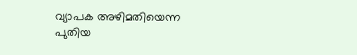വ്യാപക അഴിമതിയെന്ന പുതിയ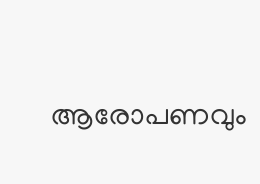ആരോപണവും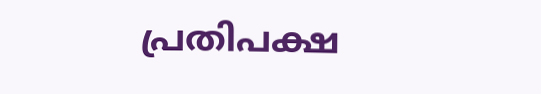പ്രതിപക്ഷ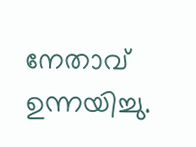നേതാവ് ഉന്നയിച്ചു.